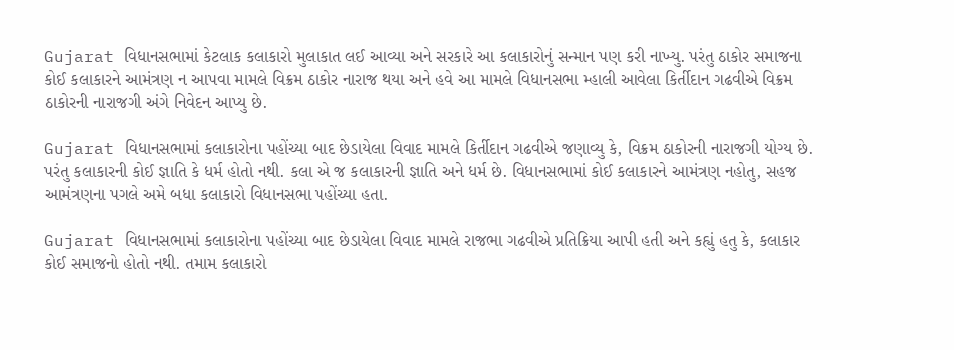Gujarat વિધાનસભામાં કેટલાક કલાકારો મુલાકાત લઈ આવ્યા અને સરકારે આ કલાકારોનું સન્માન પણ કરી નાખ્યુ. પરંતુ ઠાકોર સમાજના કોઈ કલાકારને આમંત્રણ ન આપવા મામલે વિક્રમ ઠાકોર નારાજ થયા અને હવે આ મામલે વિધાનસભા મ્હાલી આવેલા કિર્તીદાન ગઢવીએ વિક્રમ ઠાકોરની નારાજગી અંગે નિવેદન આપ્યુ છે.

Gujarat વિધાનસભામાં કલાકારોના પહોંચ્યા બાદ છેડાયેલા વિવાદ મામલે કિર્તીદાન ગઢવીએ જણાવ્યુ કે, વિક્રમ ઠાકોરની નારાજગી યોગ્ય છે. પરંતુ કલાકારની કોઈ જ્ઞાતિ કે ધર્મ હોતો નથી. કલા એ જ કલાકારની જ્ઞાતિ અને ધર્મ છે. વિધાનસભામાં કોઈ કલાકારને આમંત્રણ નહોતુ, સહજ આમંત્રણના પગલે અમે બધા કલાકારો વિધાનસભા પહોંચ્યા હતા.

Gujarat વિધાનસભામાં કલાકારોના પહોંચ્યા બાદ છેડાયેલા વિવાદ મામલે રાજભા ગઢવીએ પ્રતિક્રિયા આપી હતી અને કહ્યું હતુ કે, કલાકાર કોઈ સમાજનો હોતો નથી. તમામ કલાકારો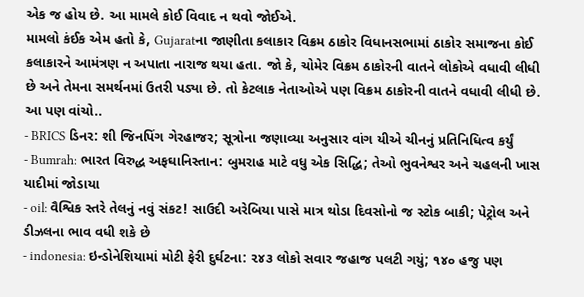એક જ હોય છે. આ મામલે કોઈ વિવાદ ન થવો જોઈએ.
મામલો કંઈક એમ હતો કે, Gujaratના જાણીતા કલાકાર વિક્રમ ઠાકોર વિધાનસભામાં ઠાકોર સમાજના કોઈ કલાકારને આમંત્રણ ન અપાતા નારાજ થયા હતા. જો કે, ચોમેર વિક્રમ ઠાકોરની વાતને લોકોએ વધાવી લીધી છે અને તેમના સમર્થનમાં ઉતરી પડ્યા છે. તો કેટલાક નેતાઓએ પણ વિક્રમ ઠાકોરની વાતને વધાવી લીધી છે.
આ પણ વાંચો..
- BRICS ડિનર: શી જિનપિંગ ગેરહાજર; સૂત્રોના જણાવ્યા અનુસાર વાંગ યીએ ચીનનું પ્રતિનિધિત્વ કર્યું
- Bumrah: ભારત વિરુદ્ધ અફઘાનિસ્તાન: બુમરાહ માટે વધુ એક સિદ્ધિ; તેઓ ભુવનેશ્વર અને ચહલની ખાસ યાદીમાં જોડાયા
- oil: વૈશ્વિક સ્તરે તેલનું નવું સંકટ! સાઉદી અરેબિયા પાસે માત્ર થોડા દિવસોનો જ સ્ટોક બાકી; પેટ્રોલ અને ડીઝલના ભાવ વધી શકે છે
- indonesia: ઇન્ડોનેશિયામાં મોટી ફેરી દુર્ઘટના: ૨૪૩ લોકો સવાર જહાજ પલટી ગયું; ૧૪૦ હજુ પણ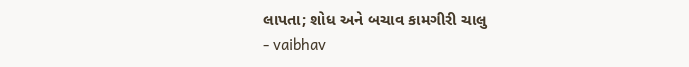લાપતા; શોધ અને બચાવ કામગીરી ચાલુ
- vaibhav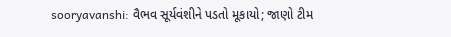sooryavanshi: વૈભવ સૂર્યવંશીને પડતો મૂકાયો; જાણો ટીમ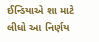ઈન્ડિયાએ શા માટે લીધો આ નિર્ણય